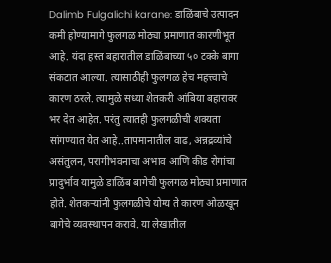Dalimb Fulgalichi karane: डाळिंबाचे उत्पादन कमी होण्यामागे फुलगळ मोठ्या प्रमाणात कारणीभूत आहे. यंदा हस्त बहारातील डाळिंबाच्या ५० टक्के बागा संकटात आल्या. त्यासाठीही फुलगळ हेच महत्त्वाचे कारण ठरले. त्यामुळे सध्या शेतकरी आंबिया बहारावर भर देत आहेत. परंतु त्यातही फुलगळीची शक्यता सांगण्यात येत आहे..तापमानातील वाढ, अन्नद्रव्यांचे असंतुलन, परागीभवनाचा अभाव आणि कीड रोगांचा प्रादुर्भाव यामुळे डाळिंब बागेची फुलगळ मोठ्या प्रमाणात होते. शेतकऱ्यांनी फुलगळीचे योग्य ते कारण ओळखून बागेचे व्यवस्थापन करावे. या लेखातील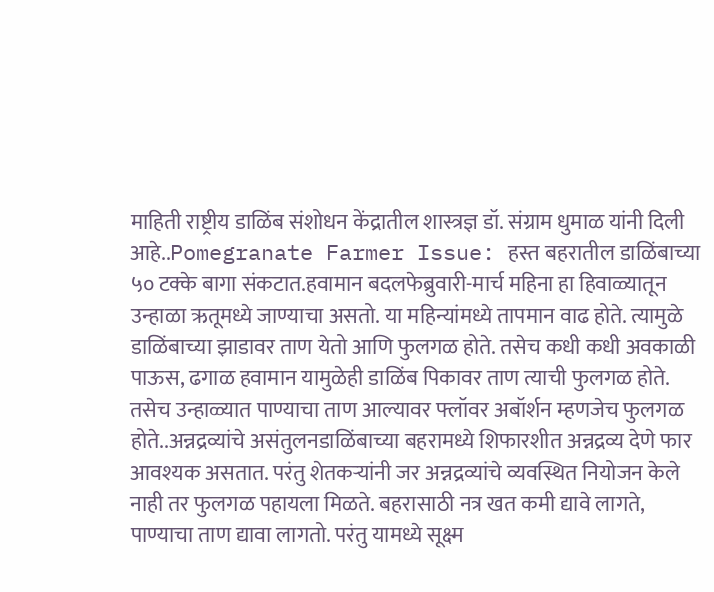माहिती राष्ट्रीय डाळिंब संशोधन केंद्रातील शास्त्रज्ञ डॉ. संग्राम धुमाळ यांनी दिली आहे..Pomegranate Farmer Issue: हस्त बहरातील डाळिंबाच्या ५० टक्के बागा संकटात.हवामान बदलफेब्रुवारी-मार्च महिना हा हिवाळ्यातून उन्हाळा ऋतूमध्ये जाण्याचा असतो. या महिन्यांमध्ये तापमान वाढ होते. त्यामुळे डाळिंबाच्या झाडावर ताण येतो आणि फुलगळ होते. तसेच कधी कधी अवकाळी पाऊस, ढगाळ हवामान यामुळेही डाळिंब पिकावर ताण त्याची फुलगळ होते. तसेच उन्हाळ्यात पाण्याचा ताण आल्यावर फ्लॉवर अबॉर्शन म्हणजेच फुलगळ होते..अन्नद्रव्यांचे असंतुलनडाळिंबाच्या बहरामध्ये शिफारशीत अन्नद्रव्य देणे फार आवश्यक असतात. परंतु शेतकऱ्यांनी जर अन्नद्रव्यांचे व्यवस्थित नियोजन केले नाही तर फुलगळ पहायला मिळते. बहरासाठी नत्र खत कमी द्यावे लागते, पाण्याचा ताण द्यावा लागतो. परंतु यामध्ये सूक्ष्म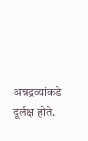अन्नद्रव्यांकडे दूर्लक्ष होते.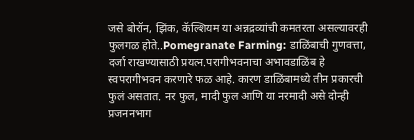जसे बोरॉन, झिंक, कॅल्शियम या अन्नद्रव्यांची कमतरता असल्यावरही फुलगळ होते..Pomegranate Farming: डाळिंबाची गुणवत्ता, दर्जा राखण्यासाठी प्रयत्न.परागीभवनाचा अभावडाळिंब हे स्वपरागीभवन करणारे फळ आहे. कारण डाळिंबामध्ये तीन प्रकारची फुलं असतात. नर फुल, मादी फुल आणि या नरमादी असे दोन्ही प्रजननभाग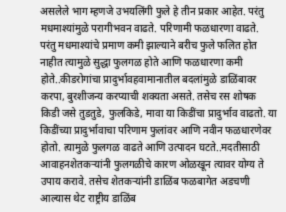असलेले भाग म्हणजे उभयलिंगी फुले हे तीन प्रकार आहेत. परंतु मधमाश्यांमुळे परागीभवन वाढते. परिणामी फळधारणा वाढते. परंतु मधमाश्यांचे प्रमाण कमी झाल्याने बरीच फुले फलित होत नाहीत त्यामुळे सुद्धा फुलगळ होते आणि फळधारणा कमी होते..कीडरोगांचा प्रादुर्भावहवामानातील बदलांमुळे डाळिंबावर करपा, बुरशीजन्य करप्याची शक्यता असते. तसेच रस शोषक किडी जसे तुडतुडे, फुलकिडे, मावा या किडींचा प्रादुर्भाव वाढतो. या किडींच्या प्रादुर्भावाचा परिणाम फुलांवर आणि नवीन फळधारणेवर होतो. त्यामुळे फुलगळ वाढते आणि उत्पादन घटते..मदतीसाठी आवाहनशेतकऱ्यांनी फुलगळीचे कारण ओळखून त्यावर योग्य ते उपाय करावे. तसेच शेतकऱ्यांनी डाळिंब फळबागेत अडचणी आल्यास थेट राष्ट्रीय डाळिंब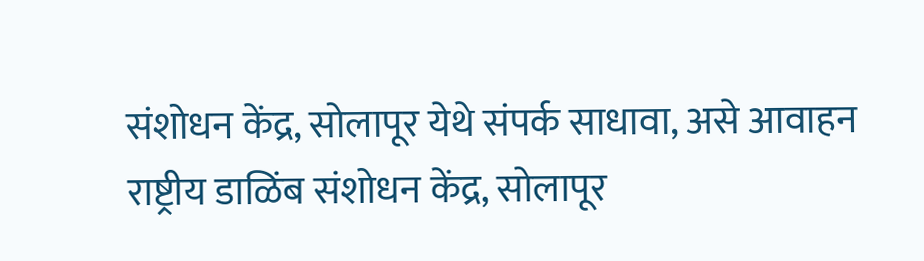संशोधन केंद्र, सोलापूर येथे संपर्क साधावा, असे आवाहन राष्ट्रीय डाळिंब संशोधन केंद्र, सोलापूर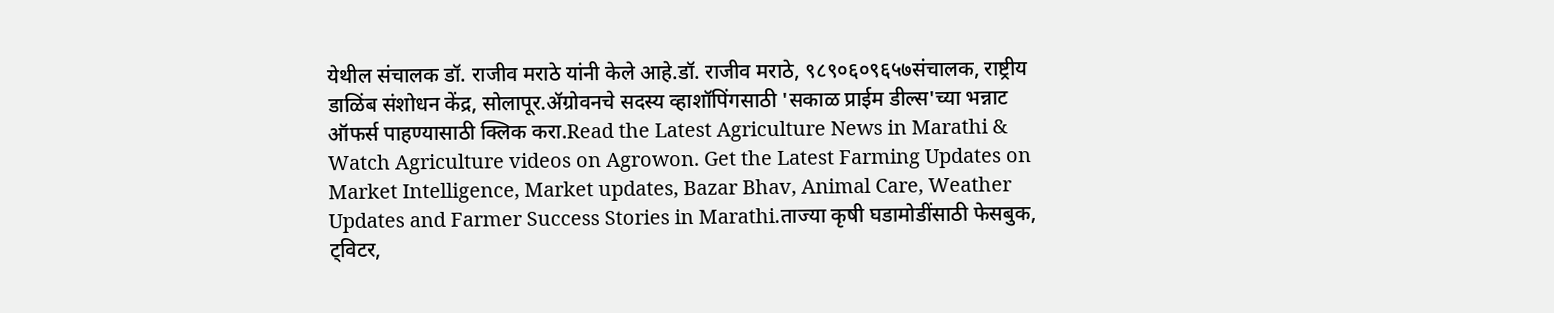येथील संचालक डॉ. राजीव मराठे यांनी केले आहे.डॉ. राजीव मराठे, ९८९०६०९६५७संचालक, राष्ट्रीय डाळिंब संशोधन केंद्र, सोलापूर.ॲग्रोवनचे सदस्य व्हाशॉपिंगसाठी 'सकाळ प्राईम डील्स'च्या भन्नाट ऑफर्स पाहण्यासाठी क्लिक करा.Read the Latest Agriculture News in Marathi & Watch Agriculture videos on Agrowon. Get the Latest Farming Updates on Market Intelligence, Market updates, Bazar Bhav, Animal Care, Weather Updates and Farmer Success Stories in Marathi.ताज्या कृषी घडामोडींसाठी फेसबुक, ट्विटर,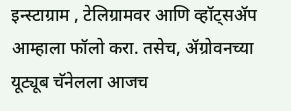इन्स्टाग्राम , टेलिग्रामवर आणि व्हॉट्सॲप आम्हाला फॉलो करा. तसेच, ॲग्रोवनच्या यूट्यूब चॅनेलला आजच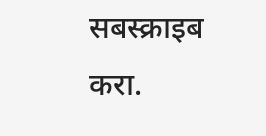सबस्क्राइब करा.